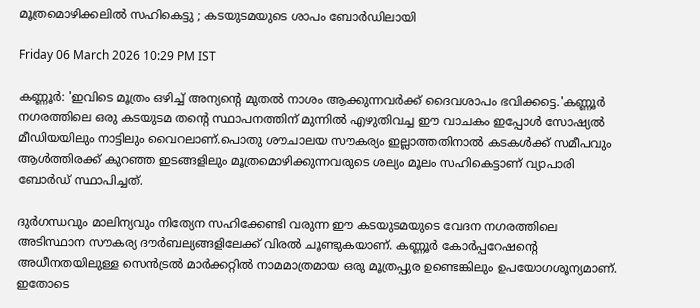മൂത്രമൊഴിക്കലിൽ സഹികെട്ടു ; കടയുടമയുടെ ശാപം ബോർഡിലായി

Friday 06 March 2026 10:29 PM IST

കണ്ണൂർ: 'ഇവിടെ മൂത്രം ഒഴിച്ച് അന്യന്റെ മുതൽ നാശം ആക്കുന്നവർക്ക് ദൈവശാപം ഭവിക്കട്ടെ.'കണ്ണൂർ നഗരത്തിലെ ഒരു കടയുടമ തന്റെ സ്ഥാപനത്തിന് മുന്നിൽ എഴുതിവച്ച ഈ വാചകം ഇപ്പോൾ സോഷ്യൽ മീഡിയയിലും നാട്ടിലും വൈറലാണ്.പൊതു ശൗചാലയ സൗകര്യം ഇല്ലാത്തതിനാൽ കടകൾക്ക് സമീപവും ആൾത്തിരക്ക് കുറഞ്ഞ ഇടങ്ങളിലും മൂത്രമൊഴിക്കുന്നവരുടെ ശല്യം മൂലം സഹികെട്ടാണ് വ്യാപാരി ബോർഡ് സ്ഥാപിച്ചത്.

ദുർഗന്ധവും മാലിന്യവും നിത്യേന സഹിക്കേണ്ടി വരുന്ന ഈ കടയുടമയുടെ വേദന നഗരത്തിലെ അടിസ്ഥാന സൗകര്യ ദൗർബല്യങ്ങളിലേക്ക് വിരൽ ചൂണ്ടുകയാണ്. കണ്ണൂർ കോർപ്പറേഷന്റെ അധീനതയിലുള്ള സെൻട്രൽ മാർക്കറ്റിൽ നാമമാത്രമായ ഒരു മൂത്രപ്പുര ഉണ്ടെങ്കിലും ഉപയോഗശൂന്യമാണ്. ഇതോടെ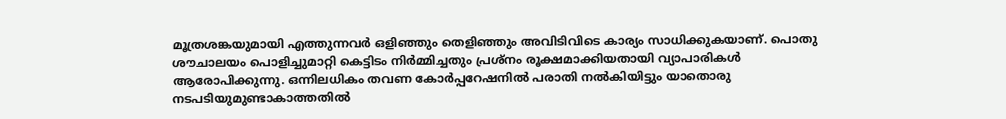മൂത്രശങ്കയുമായി എത്തുന്നവർ ഒളിഞ്ഞും തെളിഞ്ഞും അവിടിവിടെ കാര്യം സാധിക്കുകയാണ്. പൊതു ശൗചാലയം പൊളിച്ചുമാറ്റി കെട്ടിടം നിർമ്മിച്ചതും പ്രശ്നം രൂക്ഷമാക്കിയതായി വ്യാപാരികൾ ആരോപിക്കുന്നു. ഒന്നിലധികം തവണ കോർപ്പറേഷനിൽ പരാതി നൽകിയിട്ടും യാതൊരു നടപടിയുമുണ്ടാകാത്തതിൽ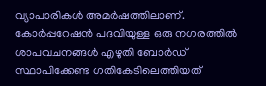വ്യാപാരികൾ അമർഷത്തിലാണ്. കോർപ്പറേഷൻ പദവിയുള്ള ഒരു നഗരത്തിൽ ശാപവചനങ്ങൾ എഴുതി ബോർഡ് സ്ഥാപിക്കേണ്ട ഗതികേടിലെത്തിയത്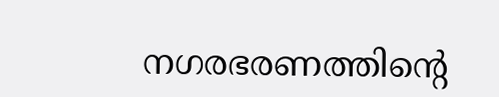നഗരഭരണത്തിന്റെ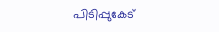പിടിപ്പുകേട്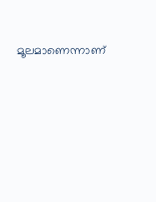മൂലമാണെന്നാണ്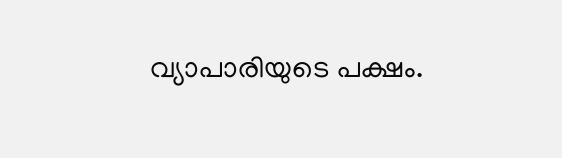വ്യാപാരിയുടെ പക്ഷം.